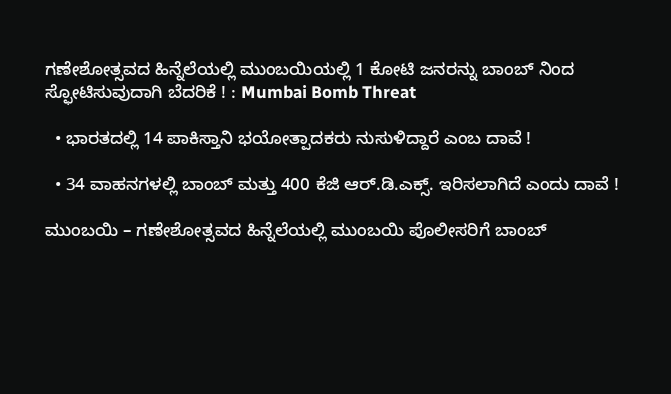ಗಣೇಶೋತ್ಸವದ ಹಿನ್ನೆಲೆಯಲ್ಲಿ ಮುಂಬಯಿಯಲ್ಲಿ 1 ಕೋಟಿ ಜನರನ್ನು ಬಾಂಬ್ ನಿಂದ ಸ್ಫೋಟಿಸುವುದಾಗಿ ಬೆದರಿಕೆ ! : Mumbai Bomb Threat

  • ಭಾರತದಲ್ಲಿ 14 ಪಾಕಿಸ್ತಾನಿ ಭಯೋತ್ಪಾದಕರು ನುಸುಳಿದ್ದಾರೆ ಎಂಬ ದಾವೆ !

  • 34 ವಾಹನಗಳಲ್ಲಿ ಬಾಂಬ್ ಮತ್ತು 400 ಕೆಜಿ ಆರ್.ಡಿ.ಎಕ್ಸ್. ಇರಿಸಲಾಗಿದೆ ಎಂದು ದಾವೆ !

ಮುಂಬಯಿ – ಗಣೇಶೋತ್ಸವದ ಹಿನ್ನೆಲೆಯಲ್ಲಿ ಮುಂಬಯಿ ಪೊಲೀಸರಿಗೆ ಬಾಂಬ್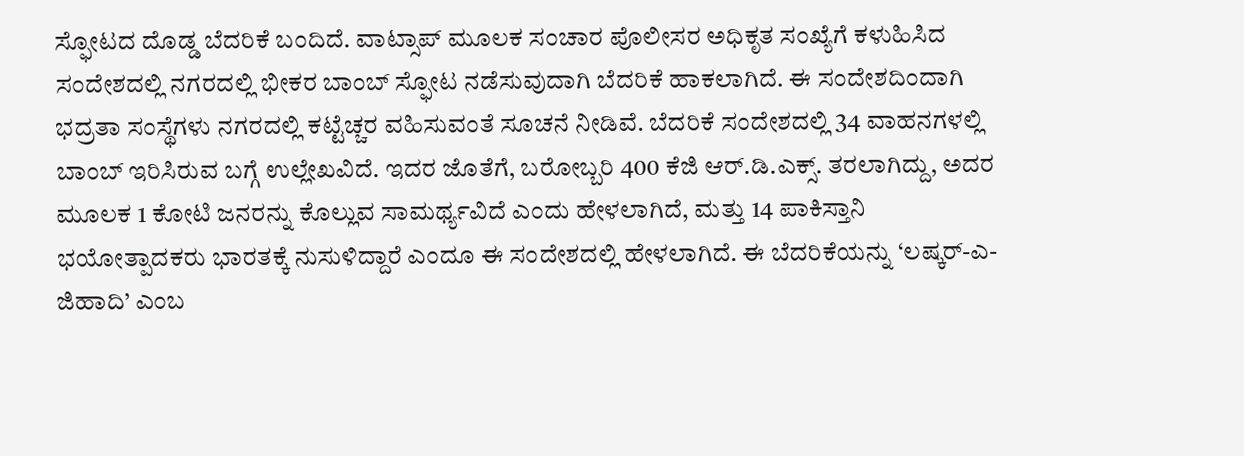ಸ್ಫೋಟದ ದೊಡ್ಡ ಬೆದರಿಕೆ ಬಂದಿದೆ. ವಾಟ್ಸಾಪ್ ಮೂಲಕ ಸಂಚಾರ ಪೊಲೀಸರ ಅಧಿಕೃತ ಸಂಖ್ಯೆಗೆ ಕಳುಹಿಸಿದ ಸಂದೇಶದಲ್ಲಿ ನಗರದಲ್ಲಿ ಭೀಕರ ಬಾಂಬ್ ಸ್ಫೋಟ ನಡೆಸುವುದಾಗಿ ಬೆದರಿಕೆ ಹಾಕಲಾಗಿದೆ. ಈ ಸಂದೇಶದಿಂದಾಗಿ ಭದ್ರತಾ ಸಂಸ್ಥೆಗಳು ನಗರದಲ್ಲಿ ಕಟ್ಟೆಚ್ಚರ ವಹಿಸುವಂತೆ ಸೂಚನೆ ನೀಡಿವೆ. ಬೆದರಿಕೆ ಸಂದೇಶದಲ್ಲಿ 34 ವಾಹನಗಳಲ್ಲಿ ಬಾಂಬ್ ಇರಿಸಿರುವ ಬಗ್ಗೆ ಉಲ್ಲೇಖವಿದೆ. ಇದರ ಜೊತೆಗೆ, ಬರೋಬ್ಬರಿ 400 ಕೆಜಿ ಆರ್.ಡಿ.ಎಕ್ಸ್. ತರಲಾಗಿದ್ದು, ಅದರ ಮೂಲಕ 1 ಕೋಟಿ ಜನರನ್ನು ಕೊಲ್ಲುವ ಸಾಮರ್ಥ್ಯವಿದೆ ಎಂದು ಹೇಳಲಾಗಿದೆ, ಮತ್ತು 14 ಪಾಕಿಸ್ತಾನಿ ಭಯೋತ್ಪಾದಕರು ಭಾರತಕ್ಕೆ ನುಸುಳಿದ್ದಾರೆ ಎಂದೂ ಈ ಸಂದೇಶದಲ್ಲಿ ಹೇಳಲಾಗಿದೆ. ಈ ಬೆದರಿಕೆಯನ್ನು ‘ಲಷ್ಕರ್-ಎ-ಜಿಹಾದಿ’ ಎಂಬ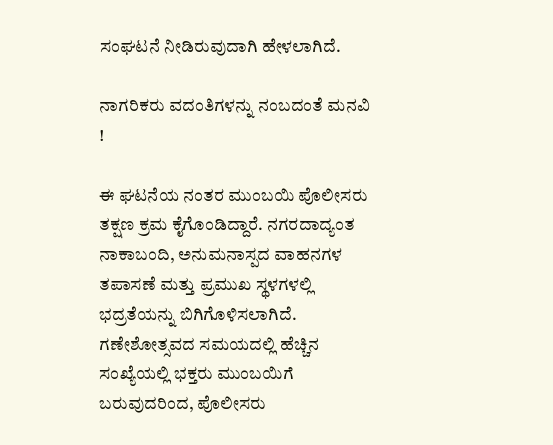ಸಂಘಟನೆ ನೀಡಿರುವುದಾಗಿ ಹೇಳಲಾಗಿದೆ.

ನಾಗರಿಕರು ವದಂತಿಗಳನ್ನು ನಂಬದಂತೆ ಮನವಿ !

ಈ ಘಟನೆಯ ನಂತರ ಮುಂಬಯಿ ಪೊಲೀಸರು ತಕ್ಷಣ ಕ್ರಮ ಕೈಗೊಂಡಿದ್ದಾರೆ. ನಗರದಾದ್ಯಂತ ನಾಕಾಬಂದಿ, ಅನುಮನಾಸ್ಪದ ವಾಹನಗಳ ತಪಾಸಣೆ ಮತ್ತು ಪ್ರಮುಖ ಸ್ಥಳಗಳಲ್ಲಿ ಭದ್ರತೆಯನ್ನು ಬಿಗಿಗೊಳಿಸಲಾಗಿದೆ. ಗಣೇಶೋತ್ಸವದ ಸಮಯದಲ್ಲಿ ಹೆಚ್ಚಿನ ಸಂಖ್ಯೆಯಲ್ಲಿ ಭಕ್ತರು ಮುಂಬಯಿಗೆ ಬರುವುದರಿಂದ, ಪೊಲೀಸರು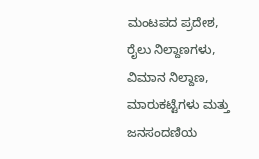ಮಂಟಪದ ಪ್ರದೇಶ, ರೈಲು ನಿಲ್ದಾಣಗಳು, ವಿಮಾನ ನಿಲ್ದಾಣ, ಮಾರುಕಟ್ಟೆಗಳು ಮತ್ತು ಜನಸಂದಣಿಯ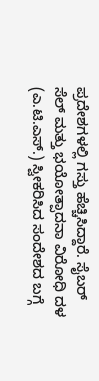ಪ್ರದೇಶಗಳಲ್ಲಿ ಗಸ್ತು ಹೆಚ್ಚಿಸಿದ್ದಾರೆ. ಸೈಬರ್ ಸೆಲ್ ಮತ್ತು ಭಯೋತ್ಪಾದನಾ ವಿರೋಧಿ ದಳ (ಎ.ಟಿ.ಎಸ್.) ಸ್ವೀಕರಿಸಿದ ಸಂದೇಶದ ಬಗ್ಗೆ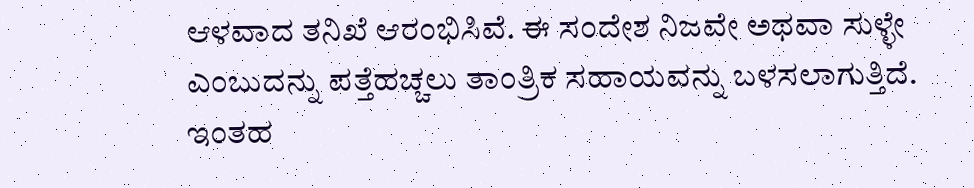ಆಳವಾದ ತನಿಖೆ ಆರಂಭಿಸಿವೆ. ಈ ಸಂದೇಶ ನಿಜವೇ ಅಥವಾ ಸುಳ್ಳೇ ಎಂಬುದನ್ನು ಪತ್ತೆಹಚ್ಚಲು ತಾಂತ್ರಿಕ ಸಹಾಯವನ್ನು ಬಳಸಲಾಗುತ್ತಿದೆ. ಇಂತಹ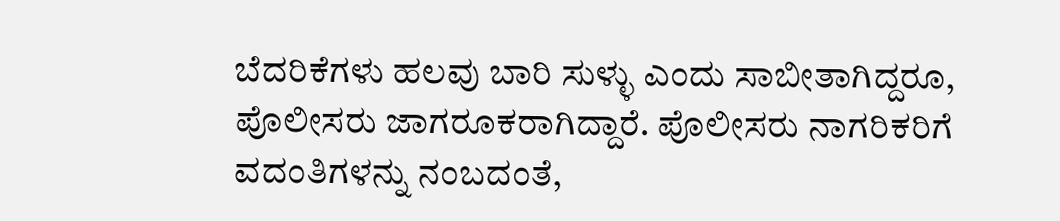ಬೆದರಿಕೆಗಳು ಹಲವು ಬಾರಿ ಸುಳ್ಳು ಎಂದು ಸಾಬೀತಾಗಿದ್ದರೂ, ಪೊಲೀಸರು ಜಾಗರೂಕರಾಗಿದ್ದಾರೆ. ಪೊಲೀಸರು ನಾಗರಿಕರಿಗೆ ವದಂತಿಗಳನ್ನು ನಂಬದಂತೆ,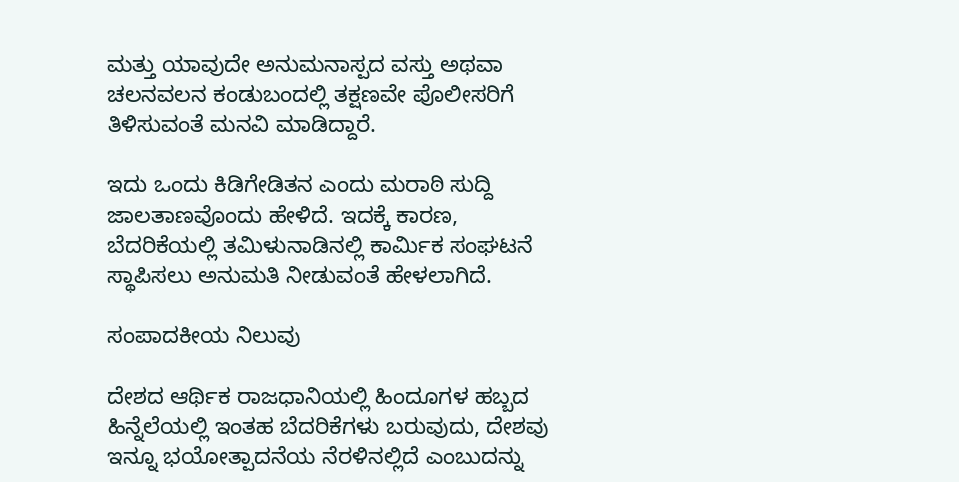ಮತ್ತು ಯಾವುದೇ ಅನುಮನಾಸ್ಪದ ವಸ್ತು ಅಥವಾ ಚಲನವಲನ ಕಂಡುಬಂದಲ್ಲಿ ತಕ್ಷಣವೇ ಪೊಲೀಸರಿಗೆ ತಿಳಿಸುವಂತೆ ಮನವಿ ಮಾಡಿದ್ದಾರೆ.

ಇದು ಒಂದು ಕಿಡಿಗೇಡಿತನ ಎಂದು ಮರಾಠಿ ಸುದ್ದಿ ಜಾಲತಾಣವೊಂದು ಹೇಳಿದೆ. ಇದಕ್ಕೆ ಕಾರಣ, ಬೆದರಿಕೆಯಲ್ಲಿ ತಮಿಳುನಾಡಿನಲ್ಲಿ ಕಾರ್ಮಿಕ ಸಂಘಟನೆ ಸ್ಥಾಪಿಸಲು ಅನುಮತಿ ನೀಡುವಂತೆ ಹೇಳಲಾಗಿದೆ.

ಸಂಪಾದಕೀಯ ನಿಲುವು

ದೇಶದ ಆರ್ಥಿಕ ರಾಜಧಾನಿಯಲ್ಲಿ ಹಿಂದೂಗಳ ಹಬ್ಬದ ಹಿನ್ನೆಲೆಯಲ್ಲಿ ಇಂತಹ ಬೆದರಿಕೆಗಳು ಬರುವುದು, ದೇಶವು ಇನ್ನೂ ಭಯೋತ್ಪಾದನೆಯ ನೆರಳಿನಲ್ಲಿದೆ ಎಂಬುದನ್ನು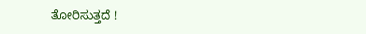ತೋರಿಸುತ್ತದೆ !